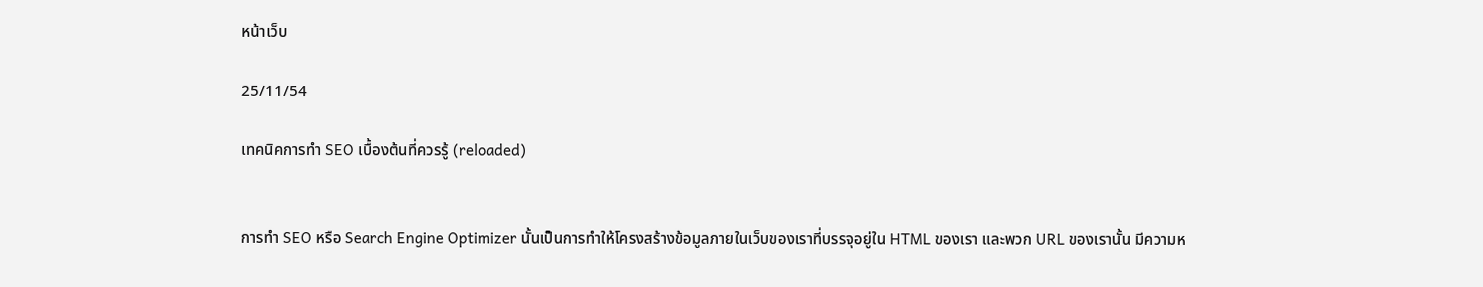หน้าเว็บ

25/11/54

เทคนิคการทำ SEO เบื้องต้นที่ควรรู้ (reloaded)


การทำ SEO หรือ Search Engine Optimizer นั้นเป็นการทำให้โครงสร้างข้อมูลภายในเว็บของเราที่บรรจุอยู่ใน HTML ของเรา และพวก URL ของเรานั้น มีความห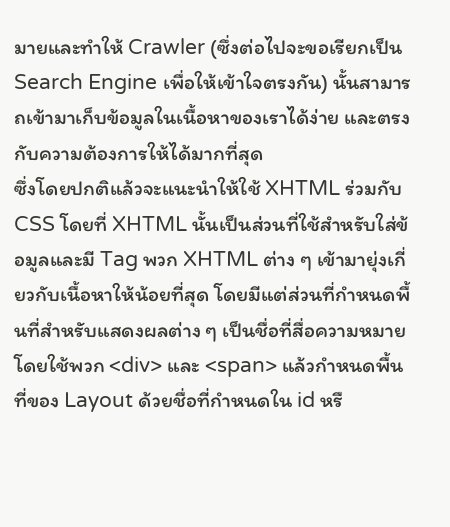มายและทำให้ Crawler (ซึ่งต่อไปจะขอเรียกเป็น Search Engine เพื่อให้เข้าใจตรงกัน) นั้นสามารถเข้ามาเก็บข้อมูลในเนื้อหาของเราได้ง่าย และตรงกับความต้องการให้ได้มากที่สุด
ซึ่งโดยปกติแล้วจะแนะนำให้ใช้ XHTML ร่วมกับ CSS โดยที่ XHTML นั้นเป็นส่วนที่ใช้สำหรับใส่ข้อมูลและมี Tag พวก XHTML ต่าง ๆ เข้ามายุ่งเกี่ยวกับเนื้อหาให้น้อยที่สุด โดยมีแต่ส่วนที่กำหนดพื้นที่สำหรับแสดงผลต่าง ๆ เป็นชื่อที่สื่อความหมาย โดยใช้พวก <div> และ <span> แล้วกำหนดพื้นที่ของ Layout ด้วยชื่อที่กำหนดใน id หรื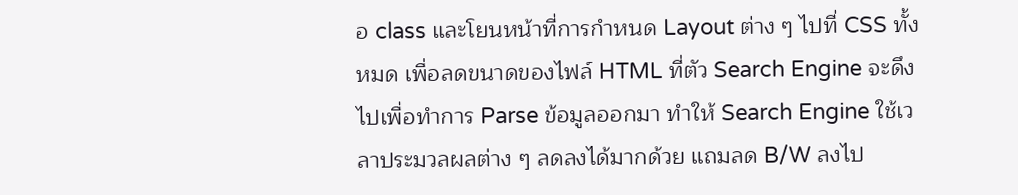อ class และโยนหน้าที่การกำหนด Layout ต่าง ๆ ไปที่ CSS ทั้งหมด เพื่อลดขนาดของไฟล์ HTML ที่ตัว Search Engine จะดึงไปเพื่อทำการ Parse ข้อมูลออกมา ทำให้ Search Engine ใช้เวลาประมวลผลต่าง ๆ ลดลงได้มากด้วย แถมลด B/W ลงไป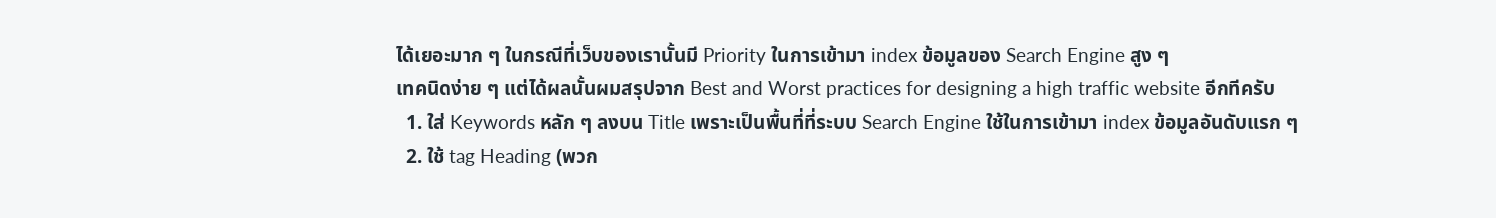ได้เยอะมาก ๆ ในกรณีที่เว็บของเรานั้นมี Priority ในการเข้ามา index ข้อมูลของ Search Engine สูง ๆ
เทคนิดง่าย ๆ แต่ได้ผลนั้นผมสรุปจาก Best and Worst practices for designing a high traffic website อีกทีครับ
  1. ใส่ Keywords หลัก ๆ ลงบน Title เพราะเป็นพื้นที่ที่ระบบ Search Engine ใช้ในการเข้ามา index ข้อมูลอันดับแรก ๆ
  2. ใช้ tag Heading (พวก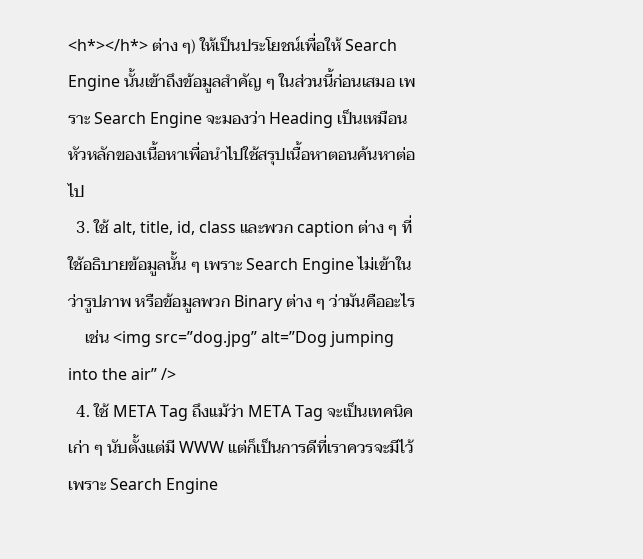<h*></h*> ต่าง ๆ) ให้เป็นประโยชน์เพื่อให้ Search Engine นั้นเข้าถึงข้อมูลสำคัญ ๆ ในส่วนนี้ก่อนเสมอ เพราะ Search Engine จะมองว่า Heading เป็นเหมือนหัวหลักของเนื้อหาเพื่อนำไปใช้สรุปเนื้อหาตอนค้นหาต่อไป
  3. ใช้ alt, title, id, class และพวก caption ต่าง ๆ ที่ใช้อธิบายข้อมูลนั้น ๆ เพราะ Search Engine ไม่เข้าในว่ารูปภาพ หรือข้อมูลพวก Binary ต่าง ๆ ว่ามันคืออะไร
    เช่น <img src=”dog.jpg” alt=”Dog jumping into the air” />
  4. ใช้ META Tag ถึงแม้ว่า META Tag จะเป็นเทคนิคเก่า ๆ นับตั้งแต่มี WWW แต่ก็เป็นการดีที่เราควรจะมีไว้ เพราะ Search Engine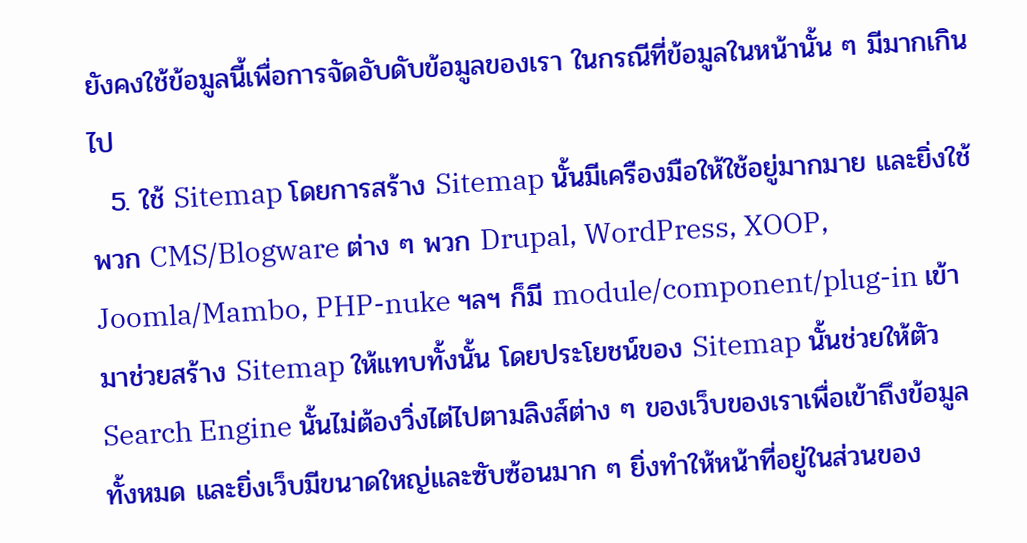ยังคงใช้ข้อมูลนี้เพื่อการจัดอับดับข้อมูลของเรา ในกรณีที่ข้อมูลในหน้านั้น ๆ มีมากเกินไป
  5. ใช้ Sitemap โดยการสร้าง Sitemap นั้นมีเครืองมือให้ใช้อยู่มากมาย และยิ่งใช้พวก CMS/Blogware ต่าง ๆ พวก Drupal, WordPress, XOOP, Joomla/Mambo, PHP-nuke ฯลฯ ก็มี module/component/plug-in เข้ามาช่วยสร้าง Sitemap ให้แทบทั้งนั้น โดยประโยชน์ของ Sitemap นั้นช่วยให้ตัว Search Engine นั้นไม่ต้องวิ่งไต่ไปตามลิงส์ต่าง ๆ ของเว็บของเราเพื่อเข้าถึงข้อมูลทั้งหมด และยิ่งเว็บมีขนาดใหญ่และซับซ้อนมาก ๆ ยิ่งทำให้หน้าที่อยู่ในส่วนของ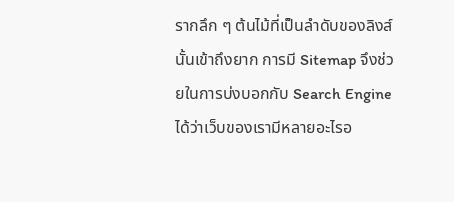รากลึก ๆ ต้นไม้ที่เป็นลำดับของลิงส์นั้นเข้าถึงยาก การมี Sitemap จึงช่วยในการบ่งบอกกับ Search Engine ได้ว่าเว็บของเรามีหลายอะไรอ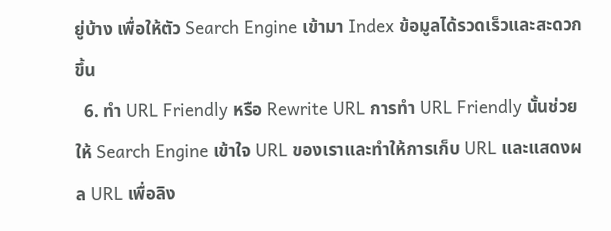ยู่บ้าง เพื่อให้ตัว Search Engine เข้ามา Index ข้อมูลได้รวดเร็วและสะดวกขึ้น
  6. ทำ URL Friendly หรือ Rewrite URL การทำ URL Friendly นั้นช่วยให้ Search Engine เข้าใจ URL ของเราและทำให้การเก็บ URL และแสดงผล URL เพื่อลิง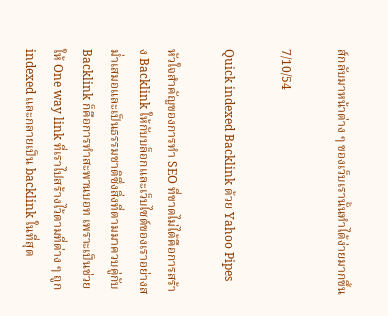ส์กลับมาหน้าต่าง ๆ ของเว็บเรานั้นทำได้ง่ายมากขึ้น

7/10/54

Quick indexed Backlink ด้วย Yahoo Pipes

หัวใจสำคัญของการทำ SEO ที่ขาดไม่ได้คือการสร้าง Backlink ให้กับบล็อกและเว็บไซต์ของเราอย่างสม่ำเสมอและเป็นธรรมชาติซึ่งสิ่งที่ตามมาควบคู่กับ Backlink ก็คือการทำสะพานบอท เพราะเป็นช่วยให้ One way link ที่เราไปสร้างไว้ตามที่ต่าง ๆ ถูก indexed และกลายเป็น backlink ในที่สุด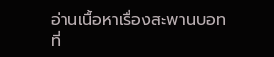อ่านเนื้อหาเรื่องสะพานบอทที่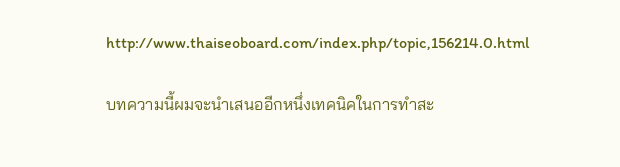http://www.thaiseoboard.com/index.php/topic,156214.0.html

บทความนี้ผมจะนำเสนออีกหนึ่งเทคนิคในการทำสะ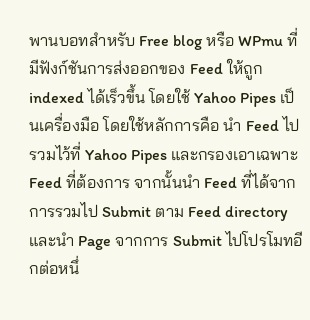พานบอทสำหรับ Free blog หรือ WPmu ที่มีฟังก์ชันการส่งออกของ Feed ให้ถูก indexed ได้เร็วขึ้น โดยใช้ Yahoo Pipes เป็นเครื่องมือ โดยใช้หลักการคือ นำ Feed ไปรวมไว้ที่ Yahoo Pipes และกรองเอาเฉพาะ Feed ที่ต้องการ จากนั้นนำ Feed ที่ได้จากการรวมไป Submit ตาม Feed directory และนำ Page จากการ Submit ไปโปรโมทอีกต่อหนึ่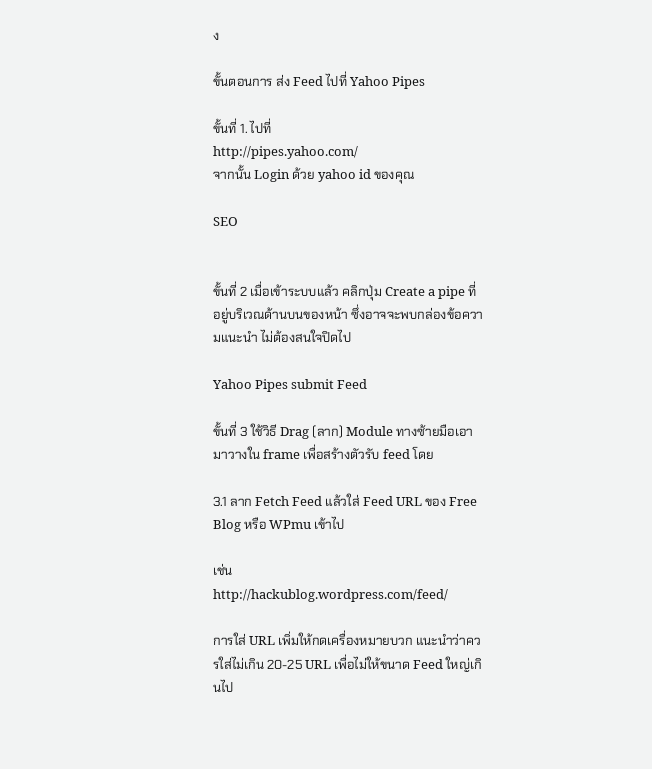ง

ขั้นตอนการ ส่ง Feed ไปที่ Yahoo Pipes

ขั้นที่ 1. ไปที่
http://pipes.yahoo.com/
จากนั้น Login ด้วย yahoo id ของคุณ

SEO


ขั้นที่ 2 เมื่อเข้าระบบแล้ว คลิกปุ่ม Create a pipe ที่อยู่บริเวณด้านบนของหน้า ซึ่งอาจจะพบกล่องข้อความแนะนำ ไม่ต้องสนใจปิดไป

Yahoo Pipes submit Feed

ขั้นที่ 3 ใช้วิธี Drag (ลาก) Module ทางซ้ายมือเอามาวางใน frame เพื่อสร้างตัวรับ feed โดย

3.1 ลาก Fetch Feed แล้วใส่ Feed URL ของ Free Blog หรือ WPmu เข้าไป

เช่น
http://hackublog.wordpress.com/feed/

การใส่ URL เพิ่มให้กดเครื่องหมายบวก แนะนำว่าควรใส่ไม่เกิน 20-25 URL เพื่อไม่ให้ขนาด Feed ใหญ่เกินไป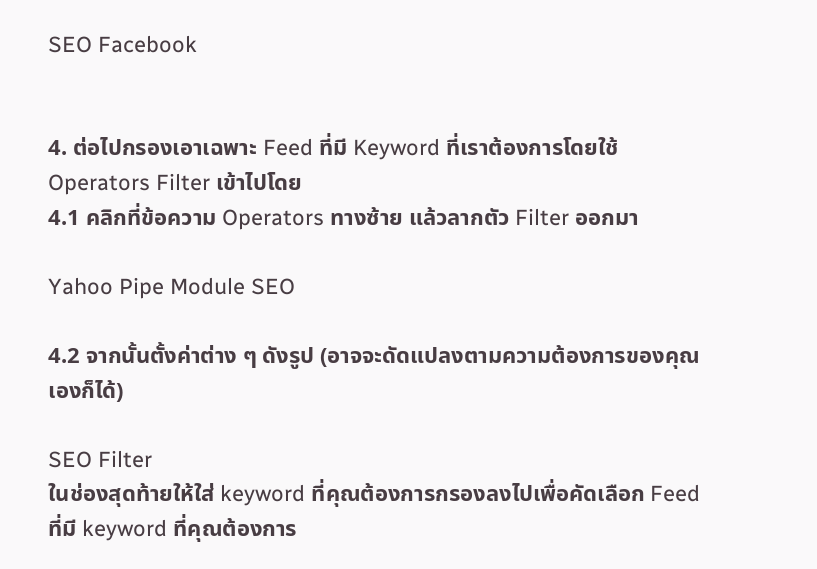SEO Facebook


4. ต่อไปกรองเอาเฉพาะ Feed ที่มี Keyword ที่เราต้องการโดยใช้ Operators Filter เข้าไปโดย
4.1 คลิกที่ข้อความ Operators ทางซ้าย แล้วลากตัว Filter ออกมา

Yahoo Pipe Module SEO

4.2 จากนั้นตั้งค่าต่าง ๆ ดังรูป (อาจจะดัดแปลงตามความต้องการของคุณเองก็ได้)

SEO Filter
ในช่องสุดท้ายให้ใส่ keyword ที่คุณต้องการกรองลงไปเพื่อคัดเลือก Feed ที่มี keyword ที่คุณต้องการ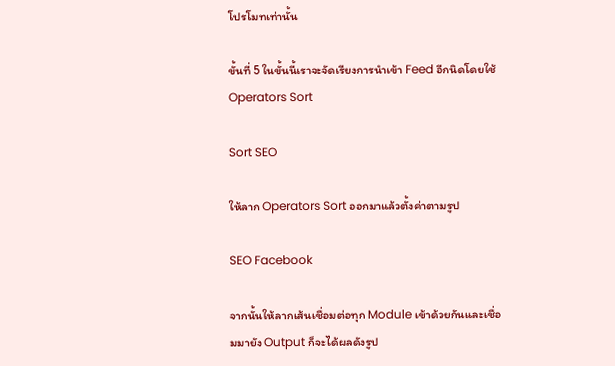โปรโมทเท่านั้น

ขั้นที่ 5 ในขั้นนี้เราจะจัดเรียงการนำเข้า Feed อีกนิดโดยใช้ Operators Sort

Sort SEO

ให้ลาก Operators Sort ออกมาแล้วตั้งค่าตามรูป

SEO Facebook

จากนั้นให้ลากเส้นเชื่อมต่อทุก Module เข้าด้วยกันและเชื่อมมายัง Output ก็จะได้ผลดังรูป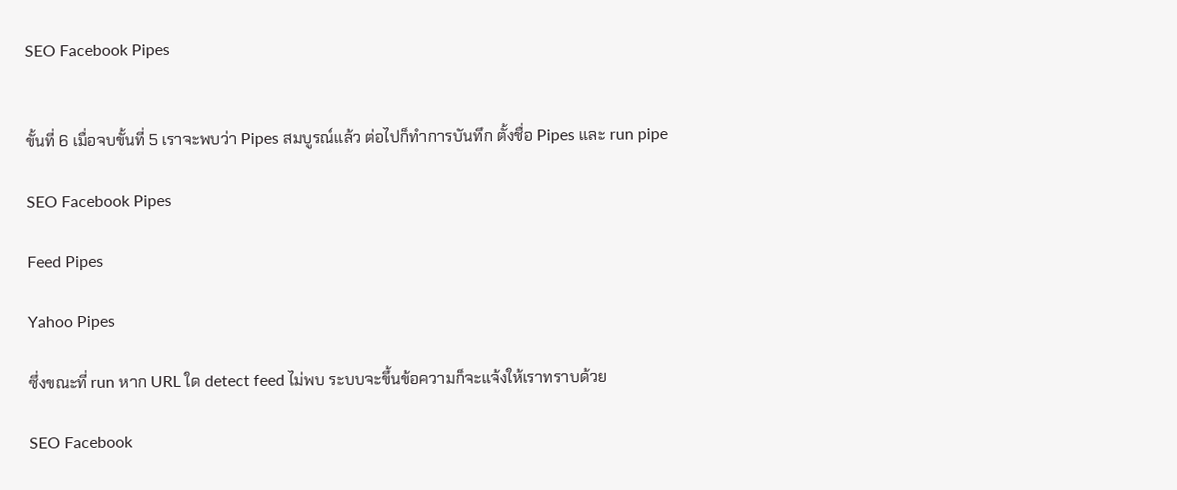SEO Facebook Pipes


ขั้นที่ 6 เมื่อจบขั้นที่ 5 เราจะพบว่า Pipes สมบูรณ์แล้ว ต่อไปก็ทำการบันทึก ตั้งชื่อ Pipes และ run pipe

SEO Facebook Pipes

Feed Pipes

Yahoo Pipes

ซึ่งขณะที่ run หาก URL ใด detect feed ไม่พบ ระบบจะขึ้นข้อความก็จะแจ้งให้เราทราบด้วย

SEO Facebook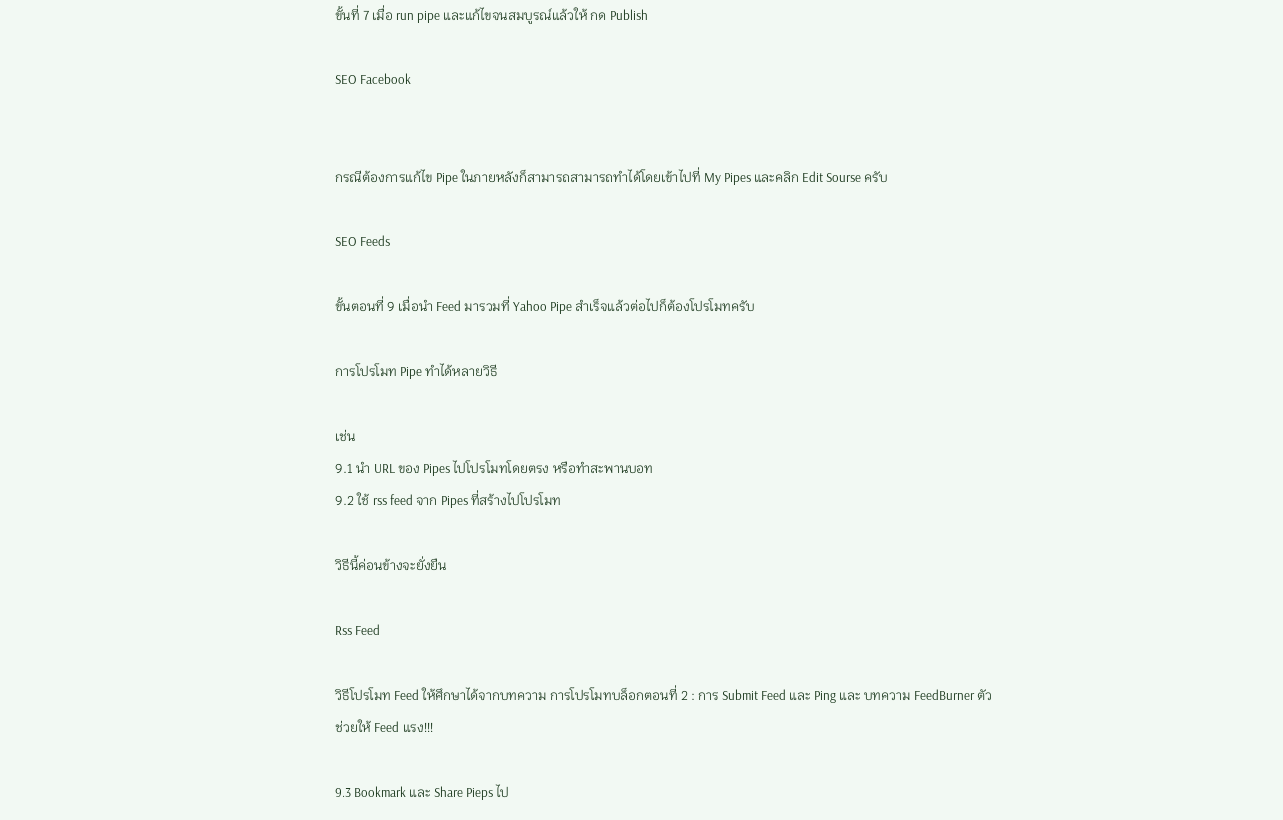ขั้นที่ 7 เมื่อ run pipe และแก้ไขจนสมบูรณ์แล้วให้ กด Publish

SEO Facebook


กรณีต้องการแก้ไข Pipe ในภายหลังก็สามารถสามารถทำได้โดยเข้าไปที่ My Pipes และคลิก Edit Sourse ครับ

SEO Feeds

ขั้นตอนที่ 9 เมื่อนำ Feed มารวมที่ Yahoo Pipe สำเร็จแล้วต่อไปก็ต้องโปรโมทครับ

การโปรโมท Pipe ทำได้หลายวิธี

เช่น
9.1 นำ URL ของ Pipes ไปโปรโมทโดยตรง หรือทำสะพานบอท
9.2 ใช้ rss feed จาก Pipes ที่สร้างไปโปรโมท

วิธีนี้ค่อนข้างจะยั่งยืน

Rss Feed

วิธีโปรโมท Feed ให้ศึกษาได้จากบทความ การโปรโมทบล็อกตอนที่ 2 : การ Submit Feed และ Ping และ บทความ FeedBurner ตัวช่วยให้ Feed แรง!!!

9.3 Bookmark และ Share Pieps ไป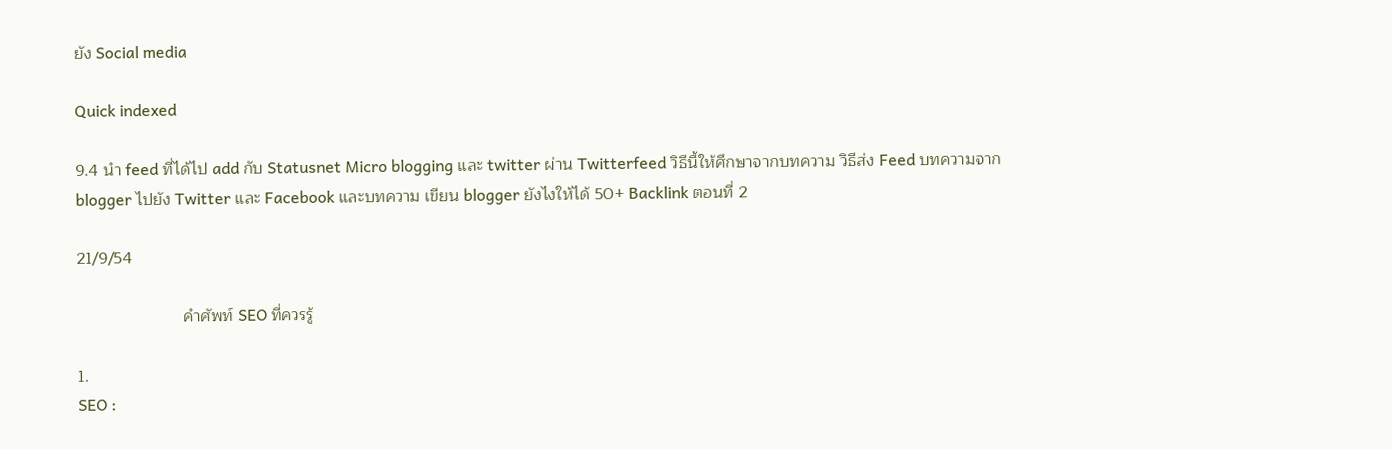ยัง Social media

Quick indexed

9.4 นำ feed ที่ได้ไป add กับ Statusnet Micro blogging และ twitter ผ่าน Twitterfeed วิธีนี้ให้ศึกษาจากบทความ วิธีส่ง Feed บทความจาก blogger ไปยัง Twitter และ Facebook และบทความ เขียน blogger ยังไงให้ได้ 50+ Backlink ตอนที่ 2

21/9/54

                       คำศัพท์ SEO ที่ควรรู้

1.
SEO :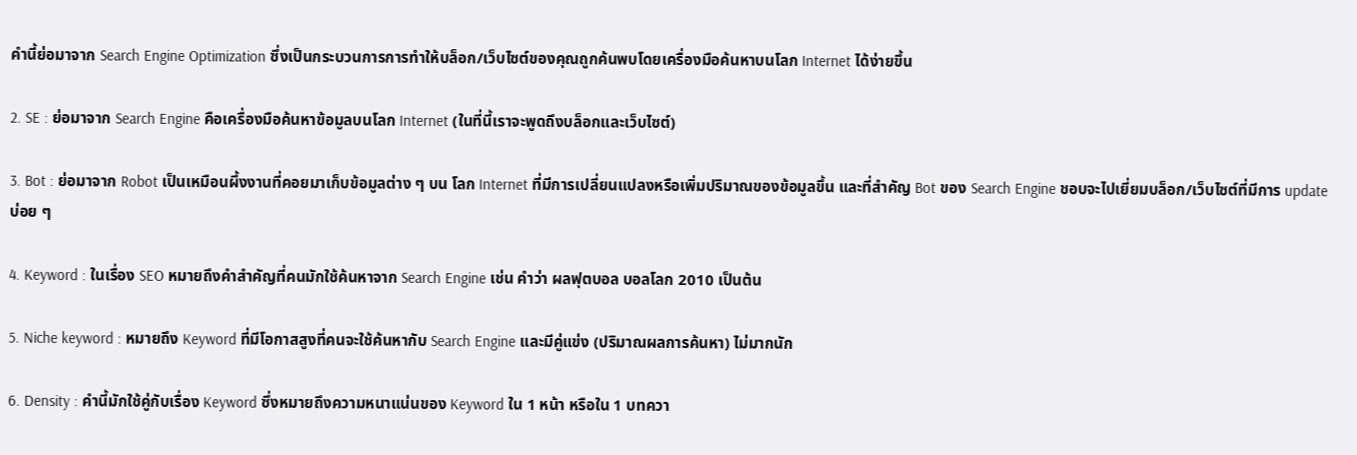คำนี้ย่อมาจาก Search Engine Optimization ซึ่งเป็นกระบวนการการทำให้บล็อก/เว็บไซต์ของคุณถูกค้นพบโดยเครื่องมือค้นหาบนโลก Internet ได้ง่ายขึ้น

2. SE : ย่อมาจาก Search Engine คือเครื่องมือค้นหาข้อมูลบนโลก Internet (ในที่นี้เราจะพูดถึงบล็อกและเว็บไซต์)

3. Bot : ย่อมาจาก Robot เป็นเหมือนผึ้งงานที่คอยมาเก็บข้อมูลต่าง ๆ บน โลก Internet ที่มีการเปลี่ยนแปลงหรือเพิ่มปริมาณของข้อมูลขึ้น และที่สำคัญ Bot ของ Search Engine ชอบจะไปเยี่ยมบล็อก/เว็บไซต์ที่มีการ update บ่อย ๆ

4. Keyword : ในเรื่อง SEO หมายถึงคำสำคัญที่คนมักใช้ค้นหาจาก Search Engine เช่น คำว่า ผลฟุตบอล บอลโลก 2010 เป็นต้น

5. Niche keyword : หมายถึง Keyword ที่มีโอกาสสูงที่คนจะใช้ค้นหากับ Search Engine และมีคู่แข่ง (ปริมาณผลการค้นหา) ไม่มากนัก

6. Density : คำนี้มักใช้คู่กับเรื่อง Keyword ซึ่งหมายถึงความหนาแน่นของ Keyword ใน 1 หน้า หรือใน 1 บทควา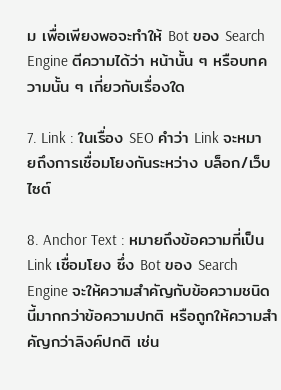ม เพื่อเพียงพอจะทำให้ Bot ของ Search Engine ตีความได้ว่า หน้านั้น ๆ หรือบทความนั้น ๆ เกี่ยวกับเรื่องใด

7. Link : ในเรื่อง SEO คำว่า Link จะหมายถึงการเชื่อมโยงกันระหว่าง บล็อก/เว็บไซต์

8. Anchor Text : หมายถึงข้อความที่เป็น Link เชื่อมโยง ซึ่ง Bot ของ Search Engine จะให้ความสำคัญกับข้อความชนิดนี้มากกว่าข้อความปกติ หรือถูกให้ความสำคัญกว่าลิงค์ปกติ เช่น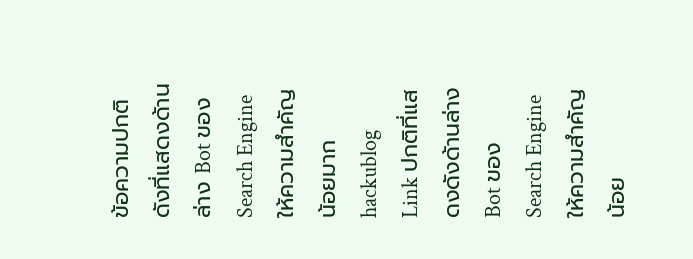ข้อความปกติดังที่แสดงด้านล่าง Bot ของ Search Engine ให้ความสำคัญน้อยมาก
hackublog
Link ปกติที่แสดงดังด้านล่าง Bot ของ Search Engine ให้ความสำคัญน้อย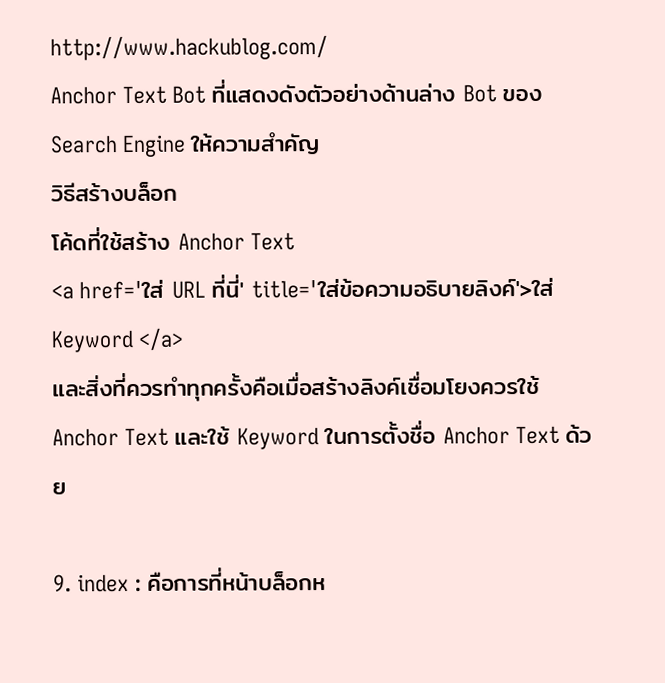http://www.hackublog.com/
Anchor Text Bot ที่แสดงดังตัวอย่างด้านล่าง Bot ของ Search Engine ให้ความสำคัญ
วิธีสร้างบล็อก
โค้ดที่ใช้สร้าง Anchor Text
<a href='ใส่ URL ที่นี่' title='ใส่ข้อความอธิบายลิงค์'>ใส่ Keyword </a>
และสิ่งที่ควรทำทุกครั้งคือเมื่อสร้างลิงค์เชื่อมโยงควรใช้ Anchor Text และใช้ Keyword ในการตั้งชื่อ Anchor Text ด้วย

9. index : คือการที่หน้าบล็อกห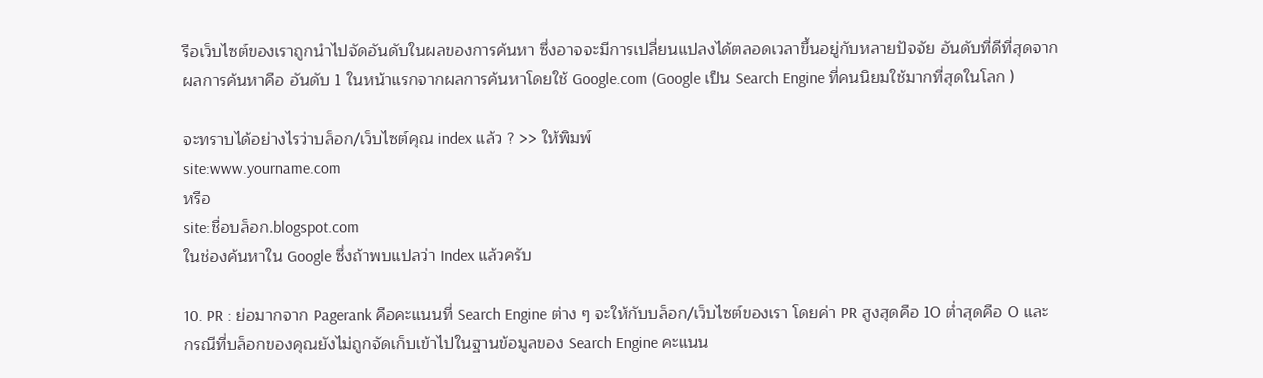รือเว็บไซต์ของเราถูกนำไปจัดอันดับในผลของการค้นหา ซึ่งอาจจะมีการเปลี่ยนแปลงได้ตลอดเวลาขึ้นอยู่กับหลายปัจจัย อันดับที่ดีที่สุดจากผลการค้นหาคือ อันดับ 1 ในหน้าแรกจากผลการค้นหาโดยใช้ Google.com (Google เป็น Search Engine ที่คนนิยมใช้มากที่สุดในโลก )

จะทราบได้อย่างไรว่าบล็อก/เว็บไซต์คุณ index แล้ว ? >> ให้พิมพ์
site:www.yourname.com
หรือ
site:ชื่อบล็อก.blogspot.com
ในช่องค้นหาใน Google ซึ่งถ้าพบแปลว่า Index แล้วครับ

10. PR : ย่อมากจาก Pagerank คือคะแนนที่ Search Engine ต่าง ๆ จะให้กับบล็อก/เว็บไซต์ของเรา โดยค่า PR สูงสุดคือ 10 ต่ำสุดคือ 0 และกรณีที่บล็อกของคุณยังไม่ถูกจัดเก็บเข้าไปในฐานข้อมูลของ Search Engine คะแนน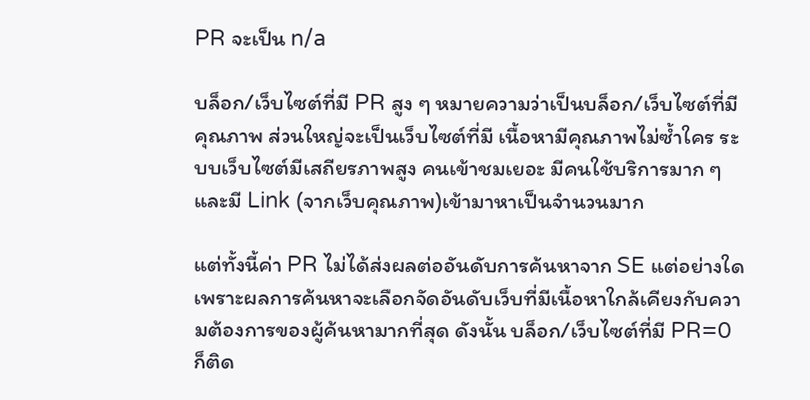PR จะเป็น n/a

บล็อก/เว็บไซต์ที่มี PR สูง ๆ หมายความว่าเป็นบล็อก/เว็บไซต์ที่มีคุณภาพ ส่วนใหญ่จะเป็นเว็บไซต์ที่มี เนื้อหามีคุณภาพไม่ซ้ำใคร ระบบเว็บไซต์มีเสถียรภาพสูง คนเข้าชมเยอะ มีคนใช้บริการมาก ๆ และมี Link (จากเว็บคุณภาพ)เข้ามาหาเป็นจำนวนมาก

แต่ทั้งนี้ค่า PR ไม่ได้ส่งผลต่ออันดับการค้นหาจาก SE แต่อย่างใด เพราะผลการค้นหาจะเลือกจัดอันดับเว็บที่มีเนื้อหาใกล้เคียงกับความต้องการของผู้ค้นหามากที่สุด ดังนั้น บล็อก/เว็บไซต์ที่มี PR=0 ก็ติด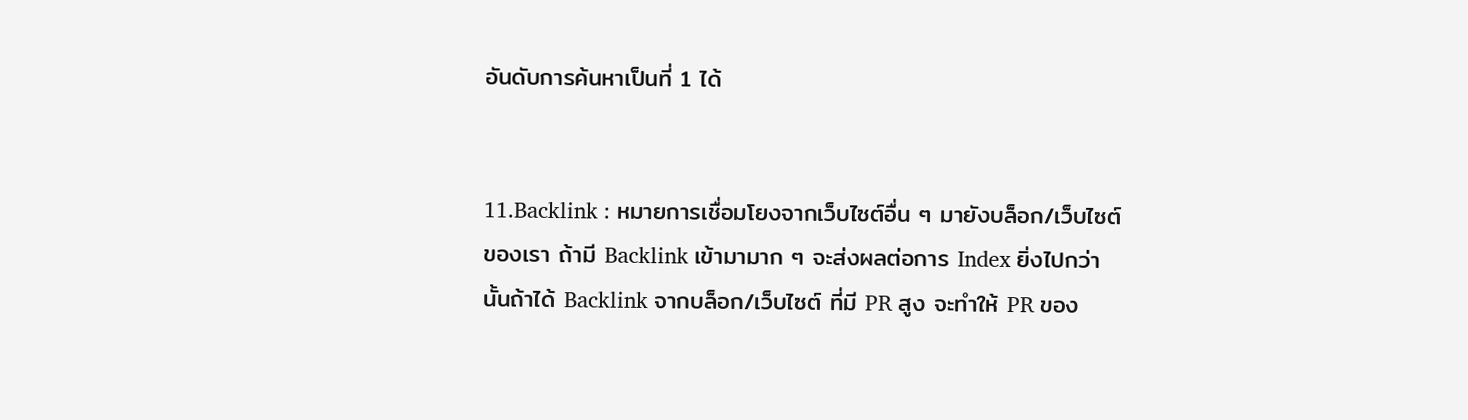อันดับการค้นหาเป็นที่ 1 ได้


11.Backlink : หมายการเชื่อมโยงจากเว็บไซต์อื่น ๆ มายังบล็อก/เว็บไซต์ของเรา ถ้ามี Backlink เข้ามามาก ๆ จะส่งผลต่อการ Index ยิ่งไปกว่านั้นถ้าได้ Backlink จากบล็อก/เว็บไซต์ ที่มี PR สูง จะทำให้ PR ของ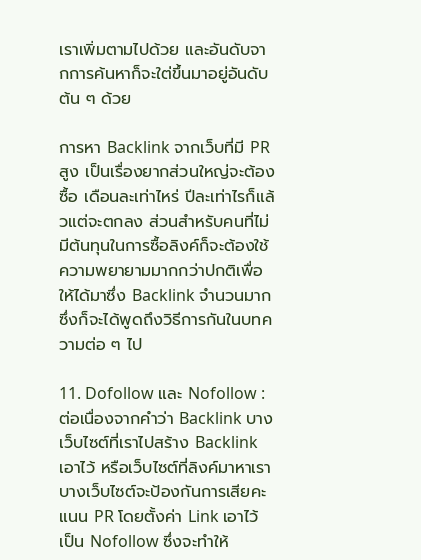เราเพิ่มตามไปด้วย และอันดับจากการค้นหาก็จะใต่ขึ้นมาอยู่อันดับต้น ๆ ด้วย

การหา Backlink จากเว็บที่มี PR สูง เป็นเรื่องยากส่วนใหญ่จะต้องซื้อ เดือนละเท่าไหร่ ปีละเท่าไรก็แล้วแต่จะตกลง ส่วนสำหรับคนที่ไม่มีต้นทุนในการซื้อลิงค์ก็จะต้องใช้ความพยายามมากกว่าปกติเพื่อให้ได้มาซึ่ง Backlink จำนวนมาก ซึ่งก็จะได้พูดถึงวิธีการกันในบทความต่อ ๆ ไป

11. Dofollow และ Nofollow : ต่อเนื่องจากคำว่า Backlink บางเว็บไซต์ที่เราไปสร้าง Backlink เอาไว้ หรือเว็บไซต์ที่ลิงค์มาหาเราบางเว็บไซต์จะป้องกันการเสียคะแนน PR โดยตั้งค่า Link เอาไว้เป็น Nofollow ซึ่งจะทำให้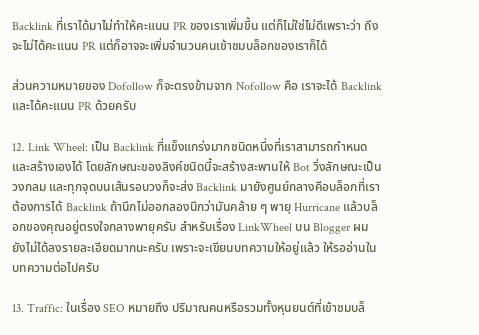Backlink ที่เราได้มาไม่ทำให้คะแนน PR ของเราเพิ่มขึ้น แต่ก็ไม่ใช่ไม่ดีเพราะว่า ถึงจะไม่ได้คะแนน PR แต่ก็อาจจะเพิ่มจำนวนคนเข้าชมบล็อกของเราก็ได้

ส่วนความหมายของ Dofollow ก็จะตรงข้ามจาก Nofollow คือ เราจะได้ Backlink และได้คะแนน PR ด้วยครับ

12. Link Wheel: เป็น Backlink ที่แข็งแกร่งมากชนิดหนึ่งที่เราสามารถกำหนดและสร้างเองได้ โดยลักษณะของลิงค์ชนิดนี้จะสร้างสะพานให้ Bot วิ่งลักษณะเป็นวงกลม และทุกจุดบนเส้นรอบวงก็จะส่ง Backlink มายังศูนย์กลางคือบล็อกที่เราต้องการได้ Backlink ถ้านึกไม่ออกลองนึกว่ามันคล้าย ๆ พายุ Hurricane แล้วบล็อกของคุณอยู่ตรงใจกลางพายุครับ สำหรับเรื่อง LinkWheel บน Blogger ผมยังไม่ได้ลงรายละเอียดมากนะครับ เพราะจะเขียนบทความให้อยู่แล้ว ให้รออ่านในบทความต่อไปครับ

13. Traffic: ในเรื่อง SEO หมายถึง ปริมาณคนหรือรวมทั้งหุนยนต์ที่เข้าชมบล็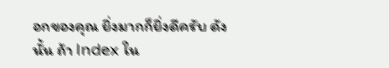อกของคุณ ยิ่งมากก็ยิ่งดีครับ ดังนั้น ถ้า Index ใน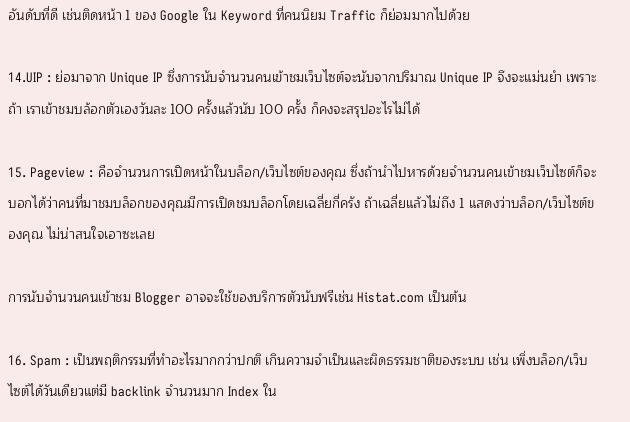อันดับที่ดี เช่นติดหน้า 1 ของ Google ใน Keyword ที่คนนิยม Traffic ก็ย่อมมากไปด้วย

14.UIP : ย่อมาจาก Unique IP ซึ่งการนับจำนวนคนเข้าชมเว็บไซต์จะนับจากปริมาณ Unique IP จึงจะแม่นยำ เพราะถ้า เราเข้าชมบล้อกตัวเองวันละ 100 ครั้งแล้วนับ 100 ครั้ง ก็คงจะสรุปอะไรไม่ได้

15. Pageview : คือจำนวนการเปิดหน้าในบล็อก/เว็บไซต์ของคุณ ซึ่งถ้านำไปหารด้วยจำนวนคนเข้าชมเว็บไซต์ก็จะบอกได้ว่าคนที่มาชมบล็อกของคุณมีการเปิดชมบล็อกโดยเฉลี่ยกี่ครัง ถ้าเฉลี่ยแล้วไม่ถึง 1 แสดงว่าบล็อก/เว็บไซต์ของคุณ ไม่น่าสนใจเอาซะเลย

การนับจำนวนคนเข้าชม Blogger อาจจะใช้ของบริการตัวนับฟรีเช่น Histat.com เป็นต้น

16. Spam : เป็นพฤติกรรมที่ทำอะไรมากกว่าปกติ เกินความจำเป็นและผิดธรรมชาติของระบบ เช่น เพิ่งบล็อก/เว็บไซต์ได้วันเดียวแต่มี backlink จำนวนมาก Index ใน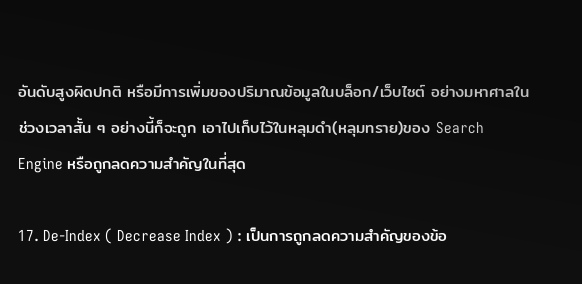อันดับสูงผิดปกติ หรือมีการเพิ่มของปริมาณข้อมูลในบล็อก/เว็บไซต์ อย่างมหาศาลในช่วงเวลาสั้น ๆ อย่างนี้ก็จะถูก เอาไปเก็บไว้ในหลุมดำ(หลุมทราย)ของ Search Engine หรือถูกลดความสำคัญในที่สุด

17. De-Index ( Decrease Index ) : เป็นการถูกลดความสำคัญของข้อ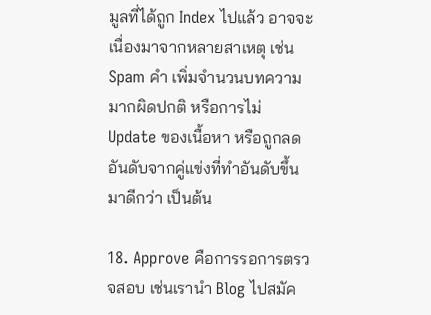มูลที่ได้ถูก Index ไปแล้ว อาจจะเนื่องมาจากหลายสาเหตุ เช่น Spam คำ เพิ่มจำนวนบทความมากผิดปกติ หรือการไม่ Update ของเนื้อหา หรือถูกลดอันดับจากคู่แข่งที่ทำอันดับขึ้นมาดีกว่า เป็นต้น

18. Approve คือการรอการตรวจสอบ เช่นเรานำ Blog ไปสมัค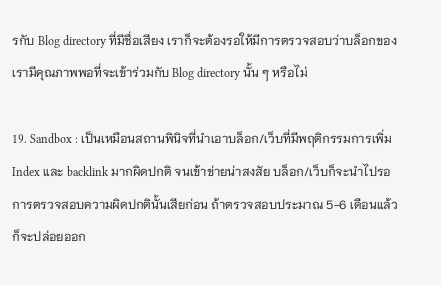รกับ Blog directory ที่มีชื่อเสียง เราก็จะต้องรอให้มีการตรวจสอบว่าบล็อกของเรามีคุณภาพพอที่จะเข้าร่วมกับ Blog directory นั้น ๆ หรือไม่

19. Sandbox : เป็นเหมือนสถานพินิจที่นำเอาบล็อก/เว็บที่มีพฤติกรรมการเพิ่ม Index และ backlink มากผิดปกติ จนเข้าข่ายน่าสงสัย บล็อก/เว็บก็จะนำไปรอการตรวจสอบความผิดปกตินั้นเสียก่อน ถ้าตรวจสอบประมาณ 5-6 เดือนแล้วก็จะปล่อยออก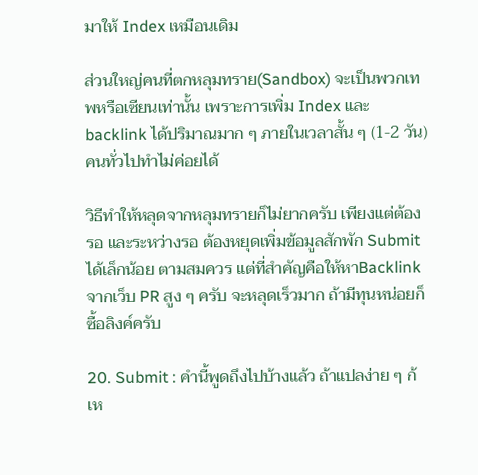มาให้ Index เหมือนเดิม

ส่วนใหญ่คนที่ตกหลุมทราย(Sandbox) จะเป็นพวกเทพหรือเซียนเท่านั้น เพราะการเพิ่ม Index และ backlink ได้ปริมาณมาก ๆ ภายในเวลาสั้น ๆ (1-2 วัน) คนทั่วไปทำไม่ค่อยได้

วิธีทำให้หลุดจากหลุมทรายก็ไม่ยากครับ เพียงแต่ต้องรอ และระหว่างรอ ต้องหยุดเพิ่มข้อมูลสักพัก Submit ได้เล็กน้อย ตามสมควร แต่ที่สำคัญคือให้หาBacklink จากเว็บ PR สูง ๆ ครับ จะหลุดเร็วมาก ถ้ามีทุนหน่อยก็ซื้อลิงค์ครับ

20. Submit : คำนี้พูดถึงไปบ้างแล้ว ถ้าแปลง่าย ๆ ก้เห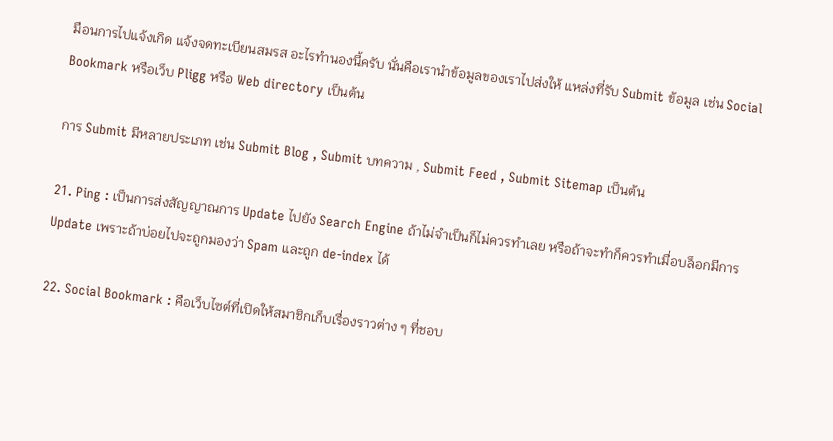มือนการไปแจ้งเกิด แจ้งจดทะเบียนสมรส อะไรทำนองนี้ครับ นั่นคือเรานำข้อมูลของเราไปส่งให้ แหล่งที่รับ Submit ข้อมูล เช่น Social Bookmark หรือเว็บ Pligg หรือ Web directory เป็นต้น

การ Submit มีหลายประเภท เช่น Submit Blog , Submit บทความ , Submit Feed , Submit Sitemap เป็นต้น

21. Ping : เป็นการส่งสัญญาณการ Update ไปยัง Search Engine ถ้าไม่จำเป็นก็ไม่ควรทำเลย หรือถ้าจะทำก็ควรทำเมื่อบล็อกมีการ Update เพราะถ้าบ่อยไปจะถูกมองว่า Spam และถูก de-index ได้

22. Social Bookmark : คือเว็บไซต์ที่เปิดให้สมาชิกเก็บเรื่องราวต่าง ๆ ที่ชอบ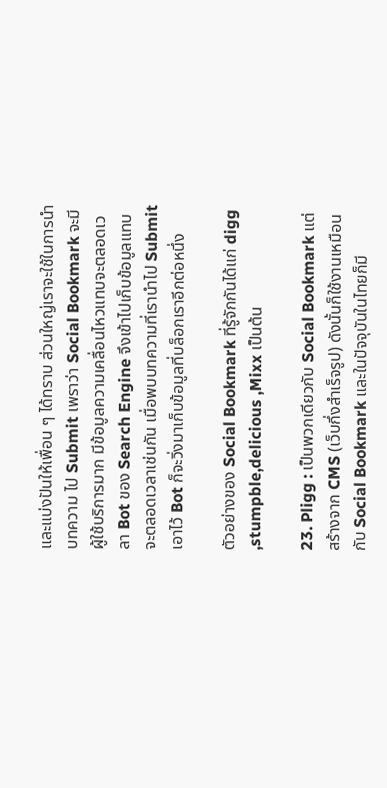และแบ่งปันให้เพื่อน ๆ ได้ทราบ ส่วนใหญ่เราจะใช้ในการนำบทความ ไป Submit เพราว่า Social Bookmark จะมีผู้ใช้บริการมาก มีข้อมูลความเคลื่อนไหวแทบจะตลอดเวลา Bot ของ Search Engine จึงเข้าไปเก็บข้อมูลแทบจะตลอดเวลาเช่นกัน เมื่อพบบทความที่เรานำไป Submit เอาไว้ Bot ก็จะวิ่งมาเก็บข้อมูลที่บล็อกเราอีกต่อหนึ่ง

ตัวอย่างของ Social Bookmark ที่รู้จักกันได้แก่ digg ,stumpble,delicious ,Mixx เป็นต้น

23. Pligg : เป็นพวกเดียวกับ Social Bookmark แต่สร้างจาก CMS (เว็บกึ่งสำเร็จรูป) ดังนั้นก็ใช้งานเหมือนกับ Social Bookmark และในปัจจุบันในไทยก็มี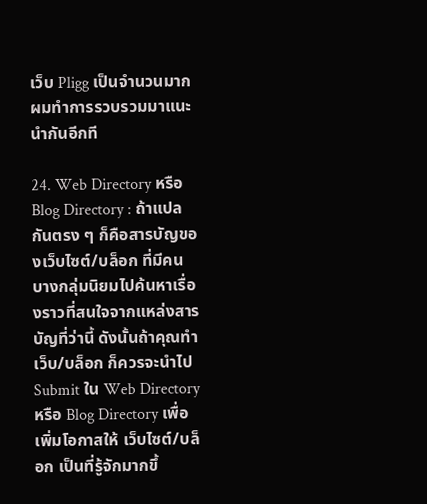เว็บ Pligg เป็นจำนวนมาก ผมทำการรวบรวมมาแนะนำกันอีกที

24. Web Directory หรือ Blog Directory : ถ้าแปลกันตรง ๆ ก็คือสารบัญของเว็บไซต์/บล็อก ที่มีคนบางกลุ่มนิยมไปค้นหาเรื่องราวที่สนใจจากแหล่งสารบัญที่ว่านี้ ดังนั้นถ้าคุณทำเว็บ/บล็อก ก็ควรจะนำไป Submit ใน Web Directory หรือ Blog Directory เพื่อเพิ่มโอกาสให้ เว็บไซต์/บล็อก เป็นที่รู้จักมากขึ้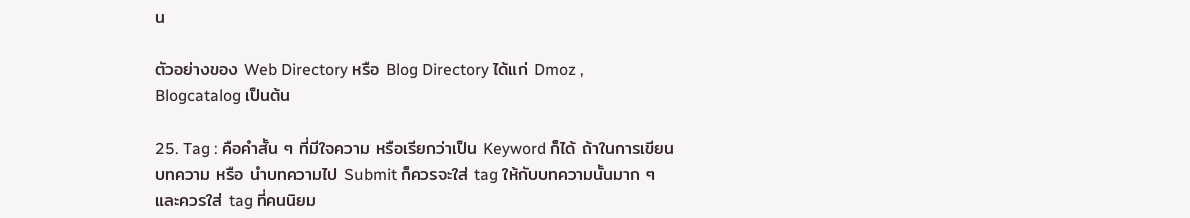น

ตัวอย่างของ Web Directory หรือ Blog Directory ได้แก่ Dmoz , Blogcatalog เป็นต้น

25. Tag : คือคำสั้น ๆ ที่มีใจความ หรือเรียกว่าเป็น Keyword ก็ได้ ถ้าในการเขียนบทความ หรือ นำบทความไป Submit ก็ควรจะใส่ tag ให้กับบทความนั้นมาก ๆ และควรใส่ tag ที่คนนิยม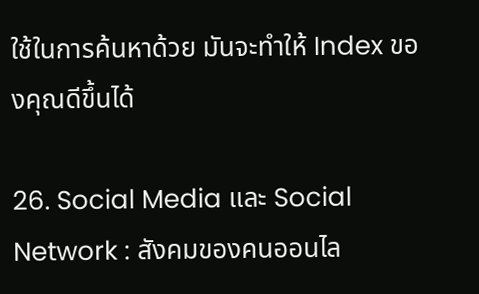ใช้ในการค้นหาด้วย มันจะทำให้ Index ของคุณดีขึ้นได้

26. Social Media และ Social Network : สังคมของคนออนไล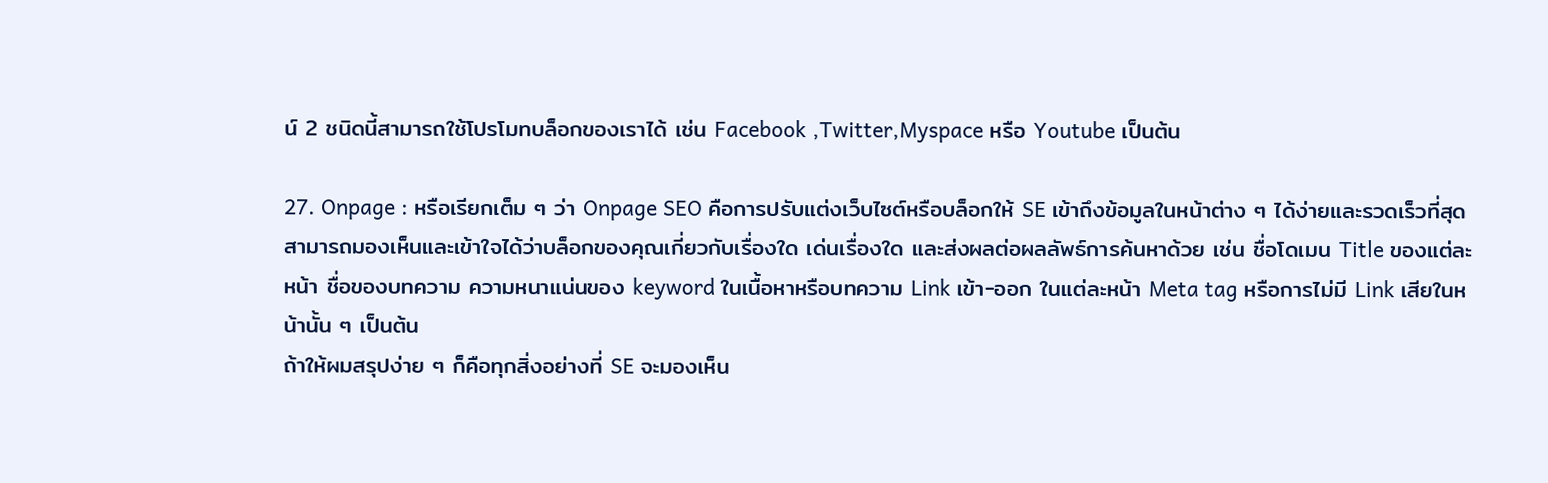น์ 2 ชนิดนี้สามารถใช้โปรโมทบล็อกของเราได้ เช่น Facebook ,Twitter,Myspace หรือ Youtube เป็นต้น

27. Onpage : หรือเรียกเต็ม ๆ ว่า Onpage SEO คือการปรับแต่งเว็บไซต์หรือบล็อกให้ SE เข้าถึงข้อมูลในหน้าต่าง ๆ ได้ง่ายและรวดเร็วที่สุด สามารถมองเห็นและเข้าใจได้ว่าบล็อกของคุณเกี่ยวกับเรื่องใด เด่นเรื่องใด และส่งผลต่อผลลัพธ์การค้นหาด้วย เช่น ชื่อโดเมน Title ของแต่ละหน้า ชื่อของบทความ ความหนาแน่นของ keyword ในเนื้อหาหรือบทความ Link เข้า-ออก ในแต่ละหน้า Meta tag หรือการไม่มี Link เสียในหน้านั้น ๆ เป็นต้น
ถ้าให้ผมสรุปง่าย ๆ ก็คือทุกสิ่งอย่างที่ SE จะมองเห็น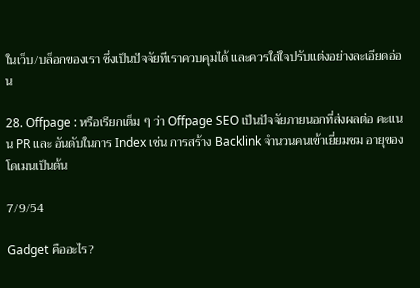ในเว็บ/บล็อกของเรา ซึ่งเป็นปัจจัยทีเราควบคุมได้ และควรใส่ใจปรับแต่งอย่างละเอียดอ่อน

28. Offpage : หรือเรียกเต็ม ๆ ว่า Offpage SEO เป็นปัจจัยภายนอกที่ส่งผลต่อ คะแนน PR และ อันดับในการ Index เช่น การสร้าง Backlink จำนวนคนเข้าเยี่ยมชม อายุของโดเมนเป็นต้น

7/9/54

Gadget คืออะไร?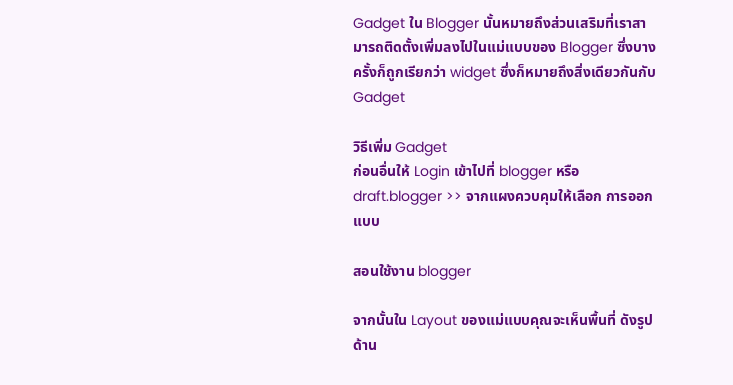Gadget ใน Blogger นั้นหมายถึงส่วนเสริมที่เราสามารถติดตั้งเพิ่มลงไปในแม่แบบของ Blogger ซึ่งบางครั้งก็ถูกเรียกว่า widget ซึ่งก็หมายถึงสิ่งเดียวกันกับ Gadget

วิธีเพิ่ม Gadget
ก่อนอื่นให้ Login เข้าไปที่ blogger หรือ draft.blogger >> จากแผงควบคุมให้เลือก การออกแบบ

สอนใช้งาน blogger

จากนั้นใน Layout ของแม่แบบคุณจะเห็นพื้นที่ ดังรูปด้าน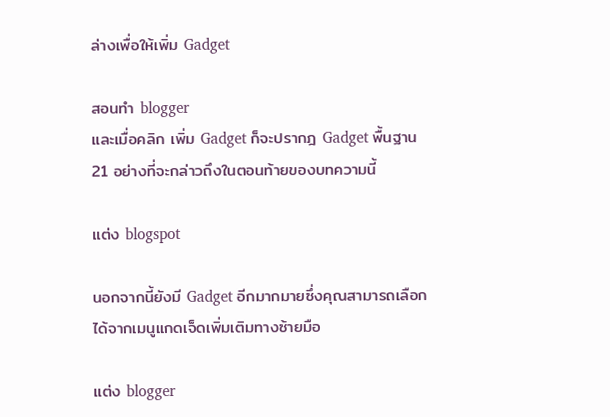ล่างเพื่อให้เพิ่ม Gadget

สอนทำ blogger
และเมื่อคลิก เพิ่ม Gadget ก็จะปรากฎ Gadget พื้นฐาน 21 อย่างที่จะกล่าวถึงในตอนท้ายของบทความนี้

แต่ง blogspot

นอกจากนี้ยังมี Gadget อีกมากมายซึ่งคุณสามารถเลือกได้จากเมนูแกดเจ็ดเพิ่มเติมทางซ้ายมือ

แต่ง blogger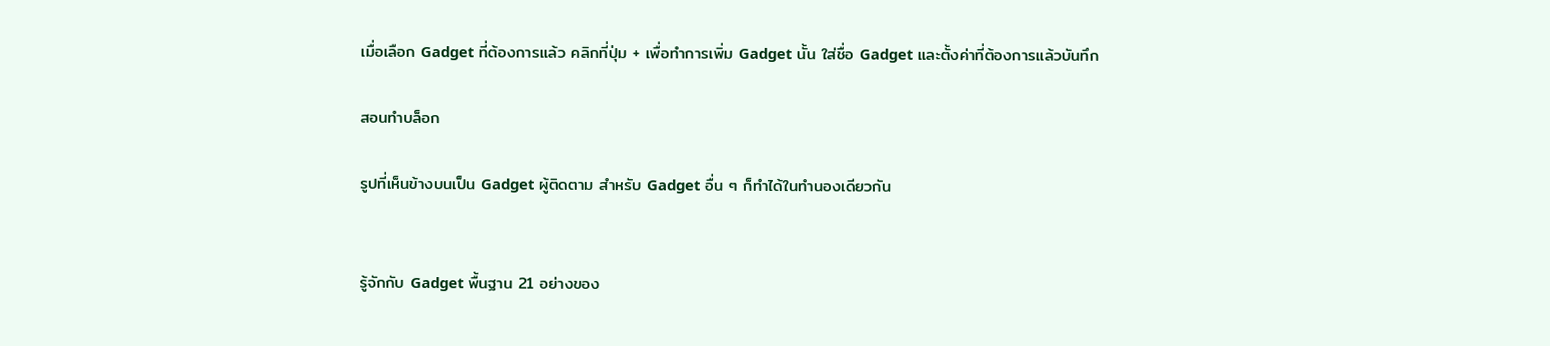เมื่อเลือก Gadget ที่ต้องการแล้ว คลิกที่ปุ่ม + เพื่อทำการเพิ่ม Gadget นั้น ใส่ชื่อ Gadget และตั้งค่าที่ต้องการแล้วบันทึก

สอนทำบล็อก

รูปที่เห็นข้างบนเป็น Gadget ผู้ติดตาม สำหรับ Gadget อื่น ๆ ก็ทำได้ในทำนองเดียวกัน


รู้จักกับ Gadget พื้นฐาน 21 อย่างของ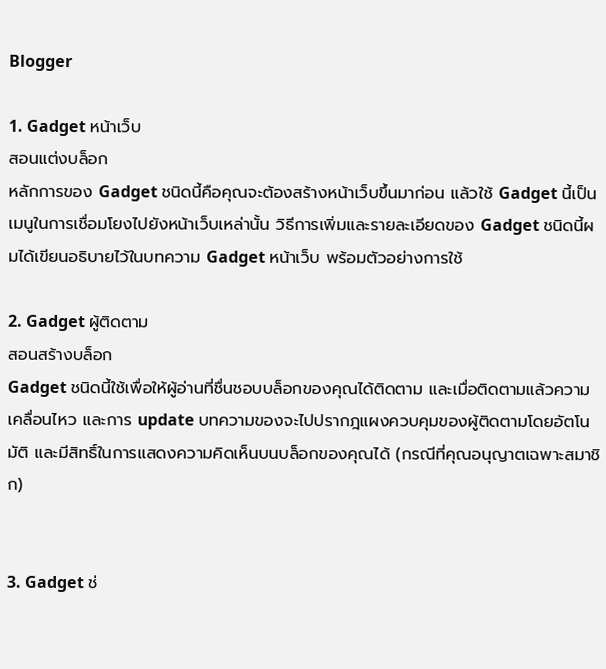Blogger

1. Gadget หน้าเว็บ
สอนแต่งบล็อก
หลักการของ Gadget ชนิดนี้คือคุณจะต้องสร้างหน้าเว็บขึ้นมาก่อน แล้วใช้ Gadget นี้เป็นเมนูในการเชื่อมโยงไปยังหน้าเว็บเหล่านั้น วิธีการเพิ่มและรายละเอียดของ Gadget ชนิดนี้ผมได้เขียนอธิบายไว้ในบทความ Gadget หน้าเว็บ พร้อมตัวอย่างการใช้

2. Gadget ผู้ติดตาม
สอนสร้างบล็อก
Gadget ชนิดนี้ใช้เพื่อให้ผู้อ่านที่ชื่นชอบบล็อกของคุณได้ติดตาม และเมื่อติดตามแล้วความเคลื่อนไหว และการ update บทความของจะไปปรากฎแผงควบคุมของผู้ติดตามโดยอัตโนมัติ และมีสิทธิ์ในการแสดงความคิดเห็นบนบล็อกของคุณได้ (กรณีที่คุณอนุญาตเฉพาะสมาชิก)


3. Gadget ช่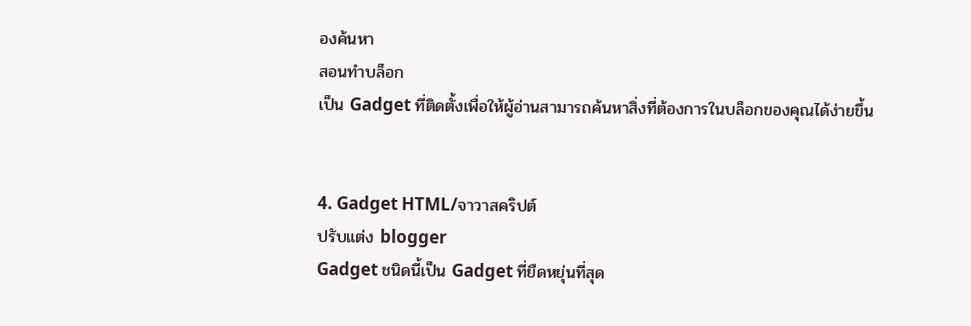องค้นหา
สอนทำบล็อก
เป็น Gadget ที่ติดตั้งเพื่อให้ผู้อ่านสามารถค้นหาสิ่งที่ต้องการในบล็อกของคุณได้ง่ายขึ้น


4. Gadget HTML/จาวาสคริปต์
ปรับแต่ง blogger
Gadget ชนิดนี้เป็น Gadget ที่ยืดหยุ่นที่สุด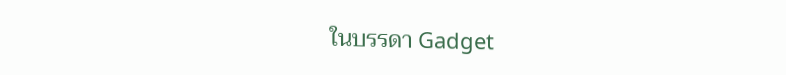ในบรรดา Gadget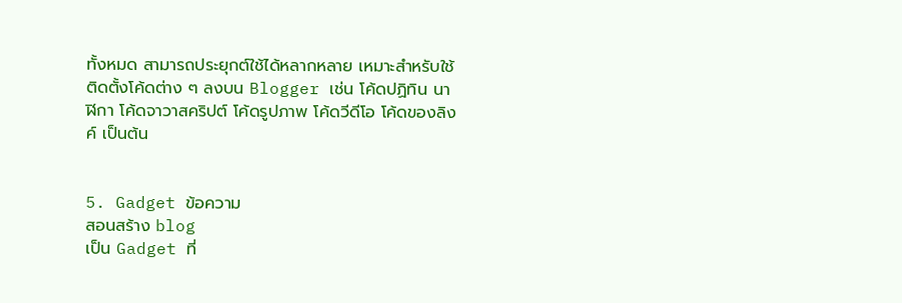ทั้งหมด สามารถประยุกต์ใช้ได้หลากหลาย เหมาะสำหรับใช้ติดตั้งโค้ดต่าง ๆ ลงบน Blogger เช่น โค้ดปฏิทิน นาฬิกา โค้ดจาวาสคริปต์ โค้ดรูปภาพ โค้ดวีดีโอ โค้ดของลิงค์ เป็นต้น


5. Gadget ข้อความ
สอนสร้าง blog
เป็น Gadget ที่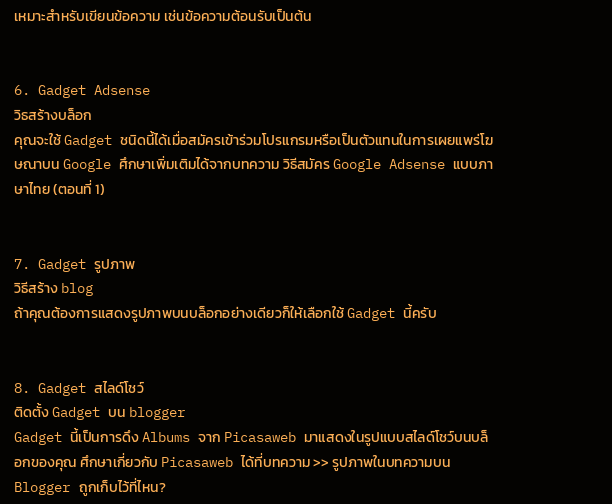เหมาะสำหรับเขียนข้อความ เช่นข้อความต้อนรับเป็นต้น


6. Gadget Adsense
วิธสร้างบล็อก
คุณจะใช้ Gadget ชนิดนี้ได้เมื่อสมัครเข้าร่วมโปรแกรมหรือเป็นตัวแทนในการเผยแพร่โฆษณาบน Google ศึกษาเพิ่มเติมได้จากบทความ วิธีสมัคร Google Adsense แบบภาษาไทย (ตอนที่ 1)


7. Gadget รูปภาพ
วิธีสร้าง blog
ถ้าคุณต้องการแสดงรูปภาพบนบล็อกอย่างเดียวก็ให้เลือกใช้ Gadget นี้ครับ


8. Gadget สไลด์โชว์
ติดตั้ง Gadget บน blogger
Gadget นี้เป็นการดึง Albums จาก Picasaweb มาแสดงในรูปแบบสไลด์โชว์บนบล็อกของคุณ ศึกษาเกี่ยวกับ Picasaweb ได้ที่บทความ >> รูปภาพในบทความบน Blogger ถูกเก็บไว้ที่ไหน?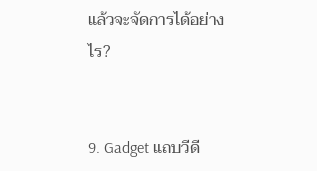แล้วจะจัดการได้อย่างไร?


9. Gadget แถบวีดี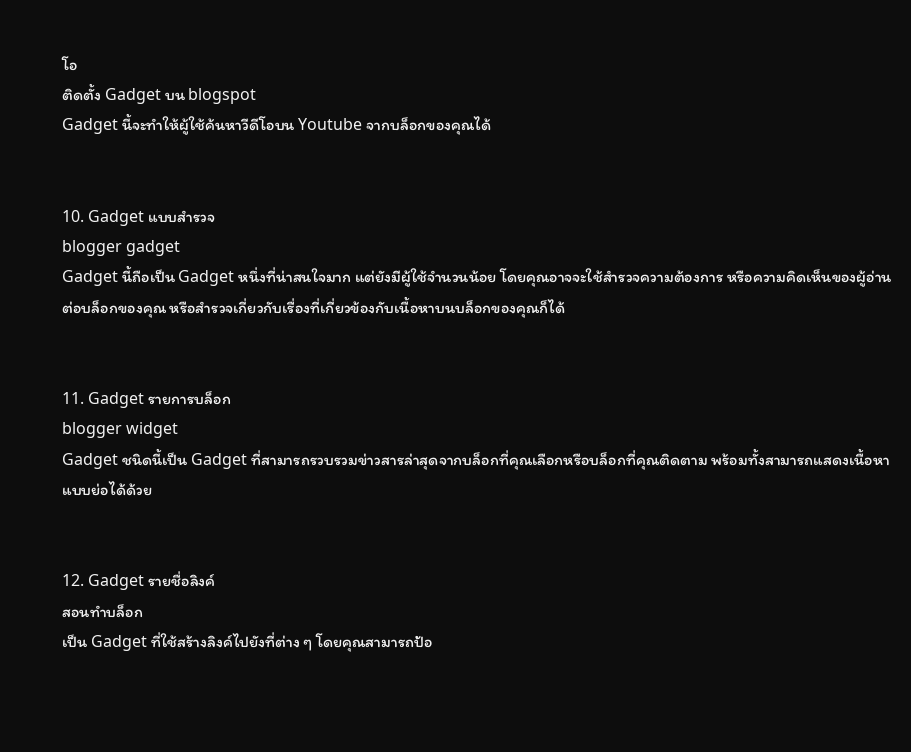โอ
ติดตั้ง Gadget บน blogspot
Gadget นี้จะทำให้ผู้ใช้ค้นหาวีดีโอบน Youtube จากบล็อกของคุณได้


10. Gadget แบบสำรวจ
blogger gadget
Gadget นี้ถือเป็น Gadget หนึ่งที่น่าสนใจมาก แต่ยังมีผู้ใช้จำนวนน้อย โดยคุณอาจจะใช้สำรวจความต้องการ หรือความคิดเห็นของผู้อ่านต่อบล็อกของคุณ หรือสำรวจเกี่ยวกับเรื่องที่เกี่ยวข้องกับเนื้อหาบนบล็อกของคุณก็ได้


11. Gadget รายการบล็อก
blogger widget
Gadget ชนิดนี้เป็น Gadget ที่สามารถรวบรวมข่าวสารล่าสุดจากบล็อกที่คุณเลือกหรือบล็อกที่คุณติดตาม พร้อมทั้งสามารถแสดงเนื้อหาแบบย่อได้ด้วย


12. Gadget รายชื่อลิงค์
สอนทำบล็อก
เป็น Gadget ที่ใช้สร้างลิงค์ไปยังที่ต่าง ๆ โดยคุณสามารถป้อ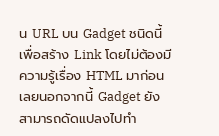น URL บน Gadget ชนิดนี้เพื่อสร้าง Link โดยไม่ต้องมีความรู้เรื่อง HTML มาก่อนเลยนอกจากนี้ Gadget ยังสามารถดัดแปลงไปทำ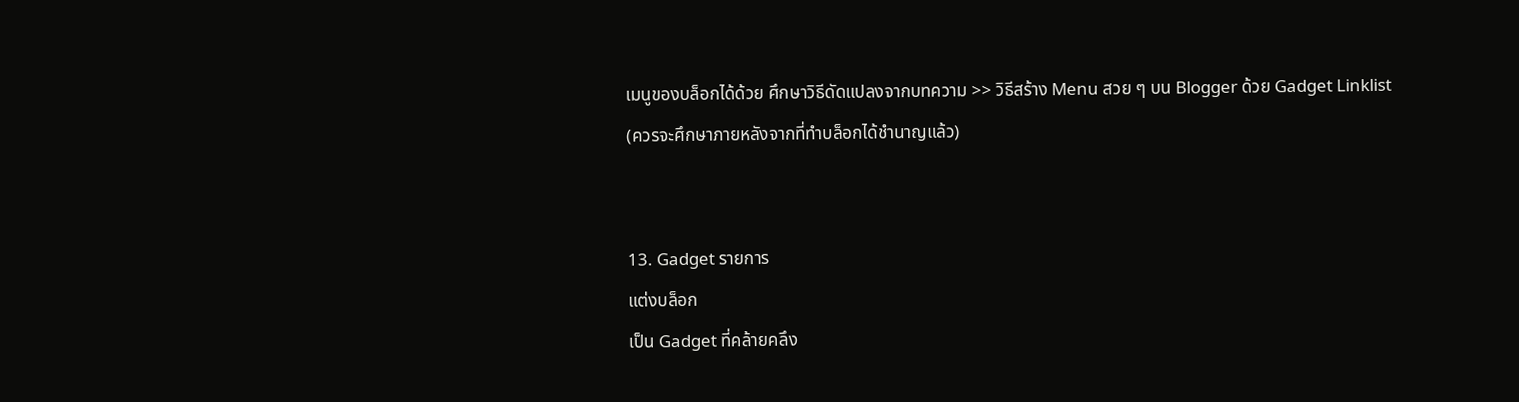เมนูของบล็อกได้ด้วย ศึกษาวิธีดัดแปลงจากบทความ >> วิธีสร้าง Menu สวย ๆ บน Blogger ด้วย Gadget Linklist (ควรจะศึกษาภายหลังจากที่ทำบล็อกได้ชำนาญแล้ว)


13. Gadget รายการ
แต่งบล็อก
เป็น Gadget ที่คล้ายคลึง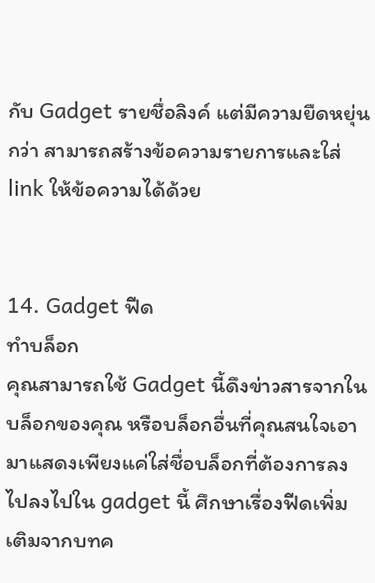กับ Gadget รายชื่อลิงค์ แต่มีความยืดหยุ่นกว่า สามารถสร้างข้อความรายการและใส่ link ให้ข้อความได้ด้วย


14. Gadget ฟีด
ทำบล็อก
คุณสามารถใช้ Gadget นี้ดึงข่าวสารจากในบล็อกของคุณ หรือบล็อกอื่นที่คุณสนใจเอามาแสดงเพียงแค่ใส่ชื่อบล็อกที่ต้องการลงไปลงไปใน gadget นี้ ศึกษาเรื่องฟีดเพิ่มเติมจากบทค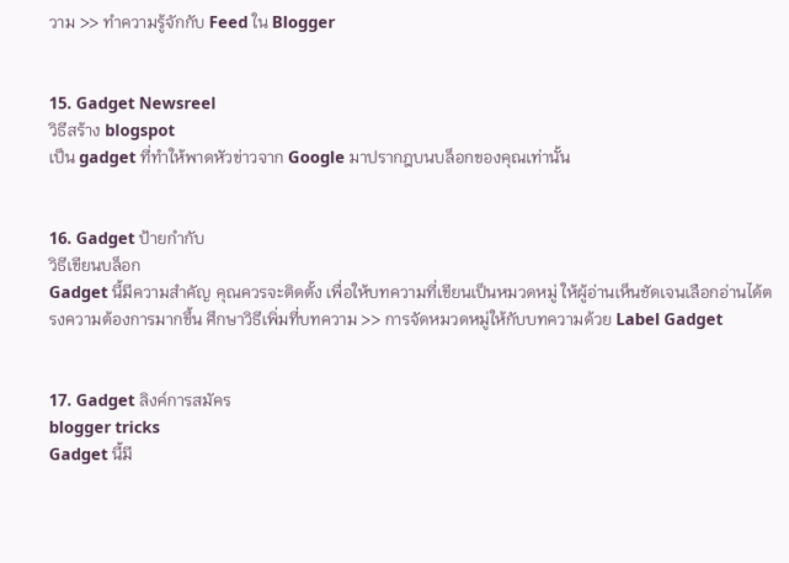วาม >> ทำความรู้จักกับ Feed ใน Blogger


15. Gadget Newsreel
วิธีสร้าง blogspot
เป็น gadget ที่ทำให้พาดหัวข่าวจาก Google มาปรากฎบนบล็อกของคุณเท่านั้น


16. Gadget ป้ายกำกับ
วิธีเขียนบล็อก
Gadget นี้มีความสำคัญ คุณควรจะติดตั้ง เพื่อให้บทความที่เขียนเป็นหมวดหมู่ ให้ผู้อ่านเห็นชัดเจนเลือกอ่านได้ตรงความต้องการมากขึ้น ศึกษาวิธีเพิ่มที่บทความ >> การจัดหมวดหมู่ให้กับบทความด้วย Label Gadget


17. Gadget ลิงค์การสมัคร
blogger tricks
Gadget นี้มี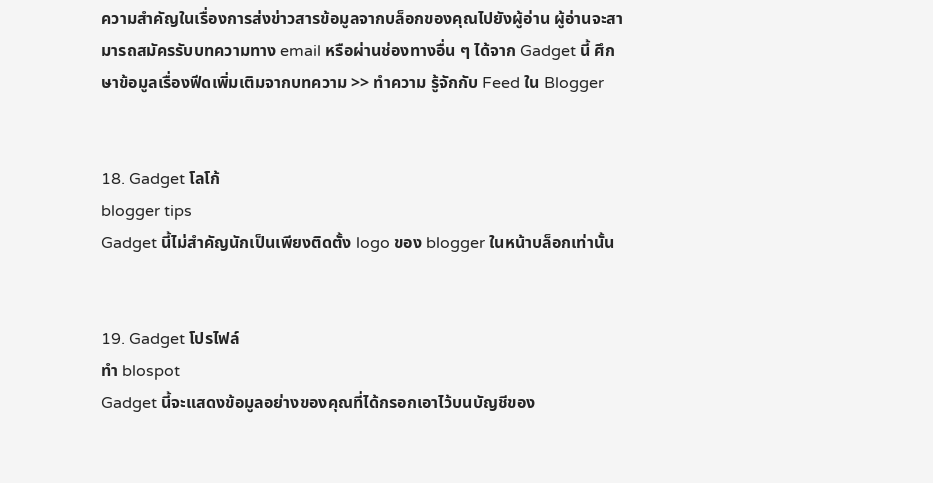ความสำคัญในเรื่องการส่งข่าวสารข้อมูลจากบล็อกของคุณไปยังผู้อ่าน ผู้อ่านจะสามารถสมัครรับบทความทาง email หรือผ่านช่องทางอื่น ๆ ได้จาก Gadget นี้ ศึกษาข้อมูลเรื่องฟีดเพิ่มเติมจากบทความ >> ทำความ รู้จักกับ Feed ใน Blogger


18. Gadget โลโก้
blogger tips
Gadget นี้ไม่สำคัญนักเป็นเพียงติดตั้ง logo ของ blogger ในหน้าบล็อกเท่านั้น


19. Gadget โปรไฟล์
ทำ blospot
Gadget นี้จะแสดงข้อมูลอย่างของคุณที่ได้กรอกเอาไว้บนบัญชีของ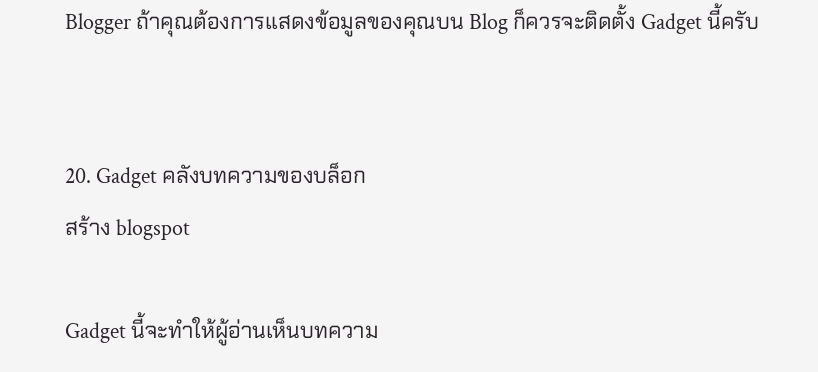Blogger ถ้าคุณต้องการแสดงข้อมูลของคุณบน Blog ก็ควรจะติดตั้ง Gadget นี้ครับ


20. Gadget คลังบทความของบล็อก
สร้าง blogspot

Gadget นี้จะทำให้ผู้อ่านเห็นบทความ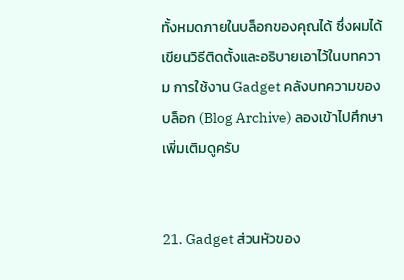ทั้งหมดภายในบล็อกของคุณได้ ซึ่งผมได้เขียนวิธีติดตั้งและอธิบายเอาไว้ในบทความ การใช้งาน Gadget คลังบทความของบล็อก (Blog Archive) ลองเข้าไปศึกษาเพิ่มเติมดูครับ


21. Gadget ส่วนหัวของ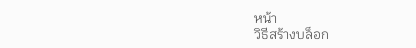หน้า
วิธีสร้างบล็อก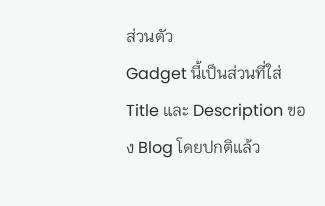ส่วนตัว
Gadget นี้เป็นส่วนที่ใส่ Title และ Description ของ Blog โดยปกติแล้ว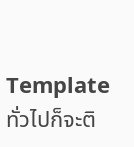Template ทั่วไปก็จะติ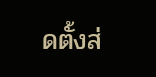ดตั้งส่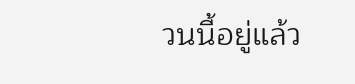วนนี้อยู่แล้ว